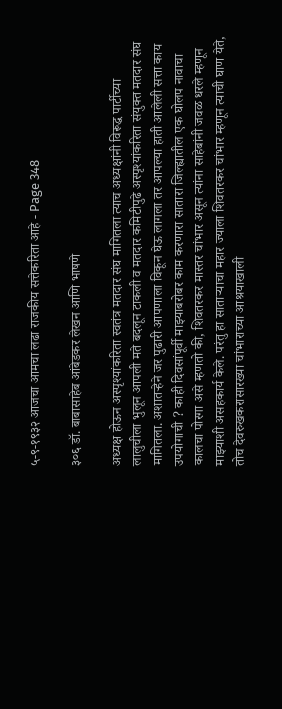५-९-१९३२ आजचा आमचा लढा राजकीय सत्तेकरिता आहे - Page 348

३०६ डॉ. बाबासाहेब आंबेडकर लेखन आणि भाषणे

अध्यक्ष होऊन अस्पृश्यांकरिता स्वतंत्र मतदार संघ मागितला त्याच अध्यक्षांनी विरूद्ध पार्टीच्या लालुचीला भुलून आपली मते बदलून टाकली व मतदार कमिटीपुढे अस्पृश्यांकरिता संयुक्त मतदार संघ मागितला. अशातऱ्हेने जर पुढारी आपणाला विकून घेऊ लागला तर आपल्या हाती आलेली सत्ता काय उपयोगाची ? काही दिवसांपूर्वी माझ्याबरोबर काम करणारा सातारा जिल्ह्यातील एक घोलप नावाचा कालचा पोरगा असे म्हणतो की, शिवतरकर मास्तर चांभार असून त्यांना साहेबांनी जवळ धरले म्हणून माझ्याशी असहकार्य केले. परंतु हा साताऱ्याचा महार ज्याला शिवतरकर चांभार म्हणून त्याची घाण येते, तोच देवरुखकरासारख्या चांभाराच्या आश्रयाखाली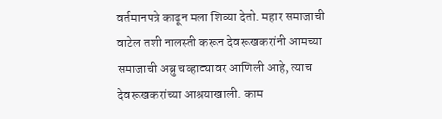वर्तमानपत्रे काढून मला शिव्या देतो. महार समाजाची वाटेल तशी नालस्ती करून देवरूखकरांनी आमच्या समाजाची अब्रु चव्हाट्यावर आणिली आहे, त्याच देवरूखकरांच्या आश्रयाखाली. काम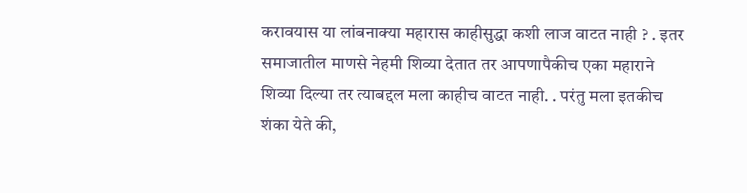करावयास या लांबनाक्या महारास काहीसुद्धा कशी लाज वाटत नाही ? . इतर समाजातील माणसे नेहमी शिव्या देतात तर आपणापैकीच एका महाराने शिव्या दिल्या तर त्याबद्दल मला काहीच वाटत नाही. . परंतु मला इतकीच शंका येते की,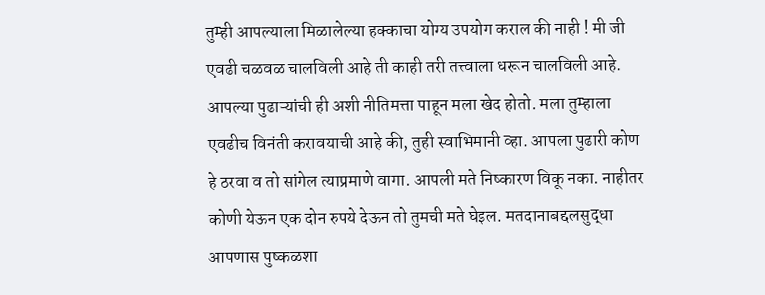तुम्ही आपल्याला मिळालेल्या हक्काचा योग्य उपयोग कराल की नाही ! मी जी एवढी चळवळ चालविली आहे ती काही तरी तत्त्वाला धरून चालविली आहे. आपल्या पुढाऱ्यांची ही अशी नीतिमत्ता पाहून मला खेद होतो. मला तुम्हाला एवढीच विनंती करावयाची आहे की, तुही स्वाभिमानी व्हा. आपला पुढारी कोण हे ठरवा व तो सांगेल त्याप्रमाणे वागा. आपली मते निष्कारण विकू नका. नाहीतर कोणी येऊन एक दोन रुपये देऊन तो तुमची मते घेइल. मतदानाबद्दलसुद्धा आपणास पुष्कळशा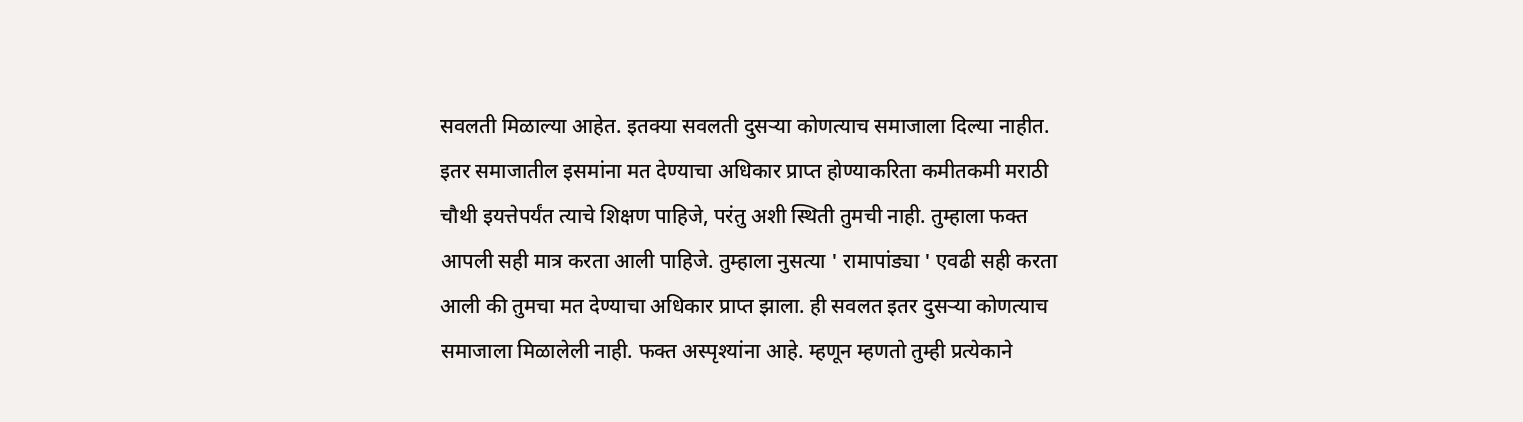सवलती मिळाल्या आहेत. इतक्या सवलती दुसऱ्या कोणत्याच समाजाला दिल्या नाहीत. इतर समाजातील इसमांना मत देण्याचा अधिकार प्राप्त होण्याकरिता कमीतकमी मराठी चौथी इयत्तेपर्यंत त्याचे शिक्षण पाहिजे, परंतु अशी स्थिती तुमची नाही. तुम्हाला फक्त आपली सही मात्र करता आली पाहिजे. तुम्हाला नुसत्या ' रामापांड्या ' एवढी सही करता आली की तुमचा मत देण्याचा अधिकार प्राप्त झाला. ही सवलत इतर दुसऱ्या कोणत्याच समाजाला मिळालेली नाही. फक्त अस्पृश्यांना आहे. म्हणून म्हणतो तुम्ही प्रत्येकाने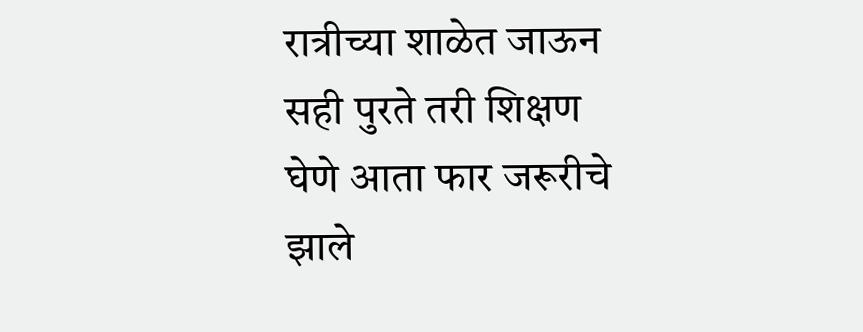रात्रीच्या शाळेत जाऊन सही पुरते तरी शिक्षण घेणे आता फार जरूरीचे झाले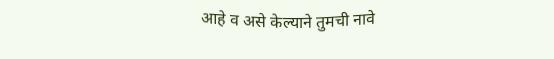आहे व असे केल्याने तुमची नावे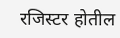रजिस्टर होतील